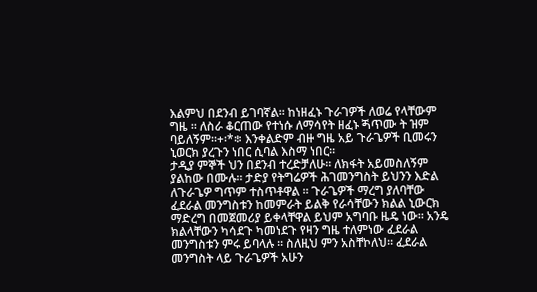እልምህ በደንብ ይገባኛል። ከነዘፈኑ ጉራገዎች ለወሬ የላቸውም ግዜ ። ለስራ ቆርጠው የተነሱ ለማሳየት ዘፈኑ ጝጥሙ ት ዝም ባይለኝም።+፡*፨ እንቀልድም ብዙ ግዜ አይ ጉራጌዎች ቢመሩን ኒወርክ ያረጉን ነበር ሲባል እስማ ነበር።
ታዲያ ምኞች ህን በደንብ ተረድቻለሁ። ለክፋት አይመስለኝም ያልከው በሙሉ። ታድያ የትግሬዎች ሕገመንግስት ይህንን እድል ለጉራጌዎ ግጥም ተስጥቶዋል ። ጉራጌዎች ማረግ ያለባቸው ፈደራል መንግስቱን ከመምራት ይልቅ የራሳቸውን ክልል ኒውርክ ማድረግ በመጀመሪያ ይቀላቸዋል ይህም አግባቡ ዜዴ ነው። አንዴ ክልላቸውን ካሳደጉ ካመነደጉ የዛን ግዜ ተለምነው ፈደራል መንግስቱን ምሩ ይባላሉ ። ስለዚህ ምን አስቸኮለህ። ፈደራል መንግስት ላይ ጉራጌዎች አሁን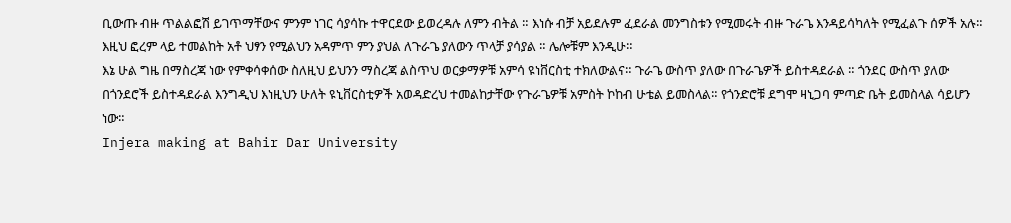ቢውጡ ብዙ ጥልልፎሽ ይገጥማቸውና ምንም ነገር ሳያሳኩ ተዋርደው ይወረዳሉ ለምን ብትል ። እነሱ ብቻ አይደሉም ፈደራል መንግስቱን የሚመሩት ብዙ ጉራጌ እንዳይሳካለት የሚፈልጉ ሰዎች አሉ። እዚህ ፎረም ላይ ተመልከት አቶ ህፃን የሚልህን አዳምጥ ምን ያህል ለጉራጌ ያለውን ጥላቻ ያሳያል ። ሌሎቹም እንዲሁ።
እኔ ሁል ግዜ በማስረጃ ነው የምቀሳቀሰው ስለዚህ ይህንን ማስረጃ ልስጥህ ወርቃማዎቹ አምሳ ዩነቨርስቲ ተክለውልና። ጉራጌ ውስጥ ያለው በጉራጌዎች ይስተዳደራል ። ጎንደር ውስጥ ያለው በጎንደሮች ይስተዳደራል እንግዲህ እነዚህን ሁለት ዩኒቨርስቲዎች አወዳድረህ ተመልከታቸው የጉራጌዎቹ አምስት ኮከብ ሁቴል ይመስላል። የጎንድሮቹ ደግሞ ዛኒጋባ ምጣድ ቤት ይመስላል ሳይሆን ነው።
Injera making at Bahir Dar University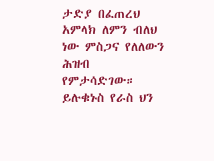ታድያ በፈጠረህ አምላክ ለምን ብለህ ነው ምስጋና የለለውን ሕዝብ የምታሳድገው። ይሉቁኑስ የራስ ህን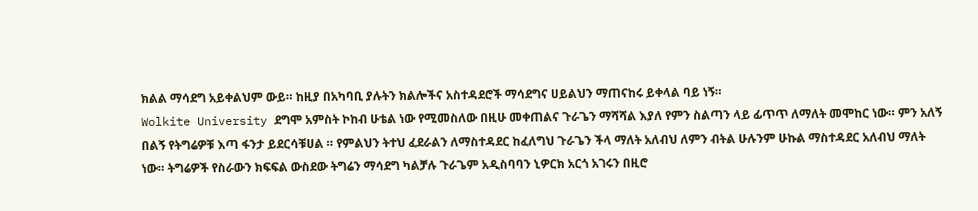ክልል ማሳደግ አይቀልህም ውይ። ከዚያ በአካባቢ ያሉትን ክልሎችና አስተዳደሮች ማሳደግና ሀይልህን ማጠናከሩ ይቀላል ባይ ነኝ።
Wolkite University ደግሞ አምስት ኮከብ ሁቴል ነው የሚመስለው በዚሁ መቀጠልና ጉራጌን ማሻሻል እያለ የምን ስልጣን ላይ ፊጥጥ ለማለት መሞከር ነው። ምን አለኝ በልኝ የትግሬዎቹ እጣ ፋንታ ይደርሳቹሀል ። የምልህን ትተህ ፈደራልን ለማስተዳደር ከፈለግህ ጉራጌን ችላ ማለት አለብህ ለምን ብትል ሁሉንም ሁኩል ማስተዳደር አለብህ ማለት ነው። ትግሬዎች የስራውን ክፍፍል ውስደው ትግሬን ማሳደግ ካልቻሉ ጉራጌም አዲስባባን ኒዎርክ አርጎ አገሩን በዚሮ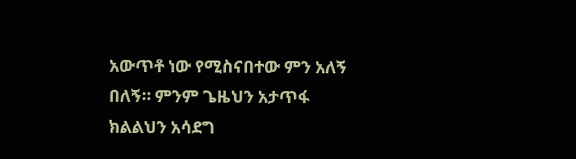አውጥቶ ነው የሚስናበተው ምን አለኝ በለኝ። ምንም ጌዜህን አታጥፋ ክልልህን አሳደግ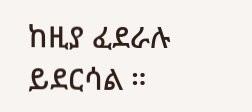ከዚያ ፈደራሉ ይደርሳል ።